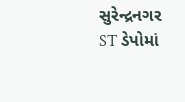સુરેન્દ્રનગર ST ડેપોમાં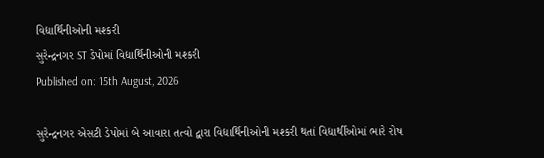વિદ્યાર્થિનીઓની મશ્કરી
સુરેન્દ્રનગર ST ડેપોમાં વિદ્યાર્થિનીઓની મશ્કરી
Published on: 15th August, 2026

સુરેન્દ્રનગર એસટી ડેપોમાં બે આવારા તત્વો દ્વારા વિદ્યાર્થિનીઓની મશ્કરી થતાં વિદ્યાર્થીઓમાં ભારે રોષ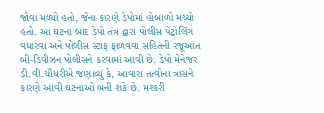જોવા મળ્યો હતો, જેના કારણે ડેપોમાં હોબાળો મચ્યો હતો. આ ઘટના બાદ ડેપો તંત્ર દ્વારા પોલીસ પેટ્રોલિંગ વધારવા અને પોલીસ સ્ટાફ ફાળવવા સહિતની રજૂઆત બી-ડિવીઝન પોલીસને કરવામાં આવી છે. ડેપો મેનેજર ડી.વી.ચૌધરીએ જણાવ્યું કે, આવારા તત્વોના ત્રાસને કારણે આવી ઘટનાઓ બની શકે છે. મશ્કરી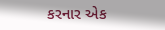કરનાર એક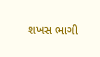શખસ ભાગી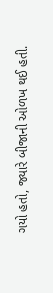ગયો હતો, જ્યારે બીજાની ઓળખ થઈ હતી.